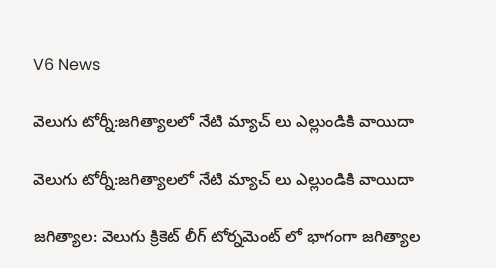V6 News

వెలుగు టోర్నీ:జగిత్యాలలో నేటి మ్యాచ్ లు ఎల్లుండికి వాయిదా

వెలుగు టోర్నీ:జగిత్యాలలో నేటి మ్యాచ్ లు ఎల్లుండికి వాయిదా

జగిత్యాల: వెలుగు క్రికెట్ లీగ్ టోర్నమెంట్ లో భాగంగా జగిత్యాల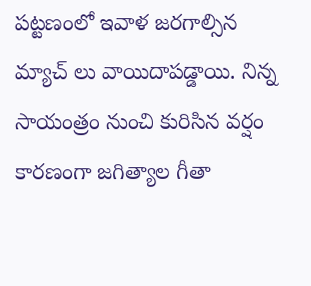పట్టణంలో ఇవాళ జరగాల్సిన మ్యాచ్ లు వాయిదాపడ్డాయి. నిన్న సాయంత్రం నుంచి కురిసిన వర్షం కారణంగా జగిత్యాల గీతా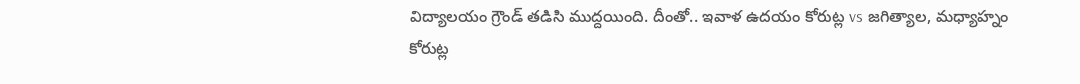విద్యాలయం గ్రౌండ్ తడిసి ముద్దయింది. దీంతో.. ఇవాళ ఉదయం కోరుట్ల vs జగిత్యాల, మధ్యాహ్నం కోరుట్ల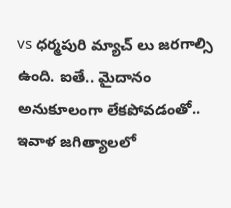vs ధర్మపురి మ్యాచ్ లు జరగాల్సి ఉంది. ఐతే.. మైదానం అనుకూలంగా లేకపోవడంతో.. ఇవాళ జగిత్యాలలో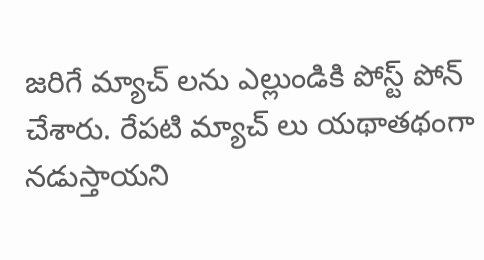జరిగే మ్యాచ్ లను ఎల్లుండికి పోస్ట్ పోన్ చేశారు. రేపటి మ్యాచ్ లు యథాతథంగా నడుస్తాయని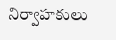నిర్వాహకులు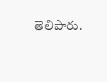తెలిపారు.